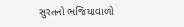સુરતનો ભજિયાવાળો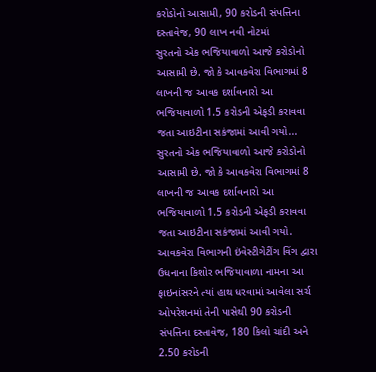કરોડોનો આસામી, 90 કરોડની સંપત્તિના દસ્તાવેજ, 90 લાખ નવી નોટમાં
સુરતનો એક ભજિયાવાળો આજે કરોડોનો આસામી છે. જો કે આવકવેરા વિભાગમાં 8 લાખની જ આવક દર્શાવનારો આ ભજિયાવાળો 1.5 કરોડની એફડી કરાવવા જતા આઇટીના સકંજામાં આવી ગયો...
સુરતનો એક ભજિયાવાળો આજે કરોડોનો આસામી છે. જો કે આવકવેરા વિભાગમાં 8 લાખની જ આવક દર્શાવનારો આ ભજિયાવાળો 1.5 કરોડની એફડી કરાવવા જતા આઇટીના સકંજામાં આવી ગયો. આવકવેરા વિભાગની ઇંવેસ્ટીગેટીંગ વિંગ દ્વારા ઉધનાના કિશોર ભજિયાવાળા નામના આ ફાઇનાંસરને ત્યાં હાથ ધરવામાં આવેલા સર્ચ ઓપરેશનમાં તેની પાસેથી 90 કરોડની સંપત્તિના દસ્તાવેજ, 180 કિલો ચાંદી અને 2.50 કરોડની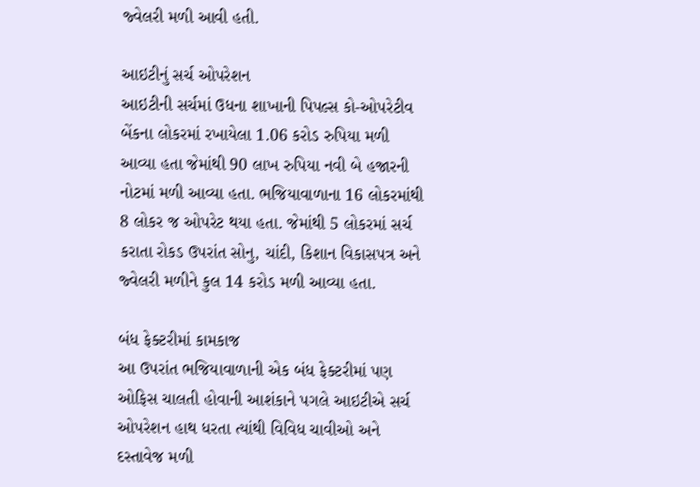જ્વેલરી મળી આવી હતી.

આઇટીનું સર્ચ ઓપરેશન
આઇટીની સર્ચમાં ઉધના શાખાની પિપલ્સ કો-ઓપરેટીવ બેંકના લોકરમાં રખાયેલા 1.06 કરોડ રુપિયા મળી આવ્યા હતા જેમાંથી 90 લાખ રુપિયા નવી બે હજારની નોટમાં મળી આવ્યા હતા. ભજિયાવાળાના 16 લોકરમાંથી 8 લોકર જ ઓપરેટ થયા હતા. જેમાંથી 5 લોકરમાં સર્ચ કરાતા રોકડ ઉપરાંત સોનુ, ચાંદી, કિશાન વિકાસપત્ર અને જ્વેલરી મળીને કુલ 14 કરોડ મળી આવ્યા હતા.

બંધ ફેક્ટરીમાં કામકાજ
આ ઉપરાંત ભજિયાવાળાની એક બંધ ફેક્ટરીમાં પણ ઓફિસ ચાલતી હોવાની આશંકાને પગલે આઇટીએ સર્ચ ઓપરેશન હાથ ધરતા ત્યાંથી વિવિધ ચાવીઓ અને દસ્તાવેજ મળી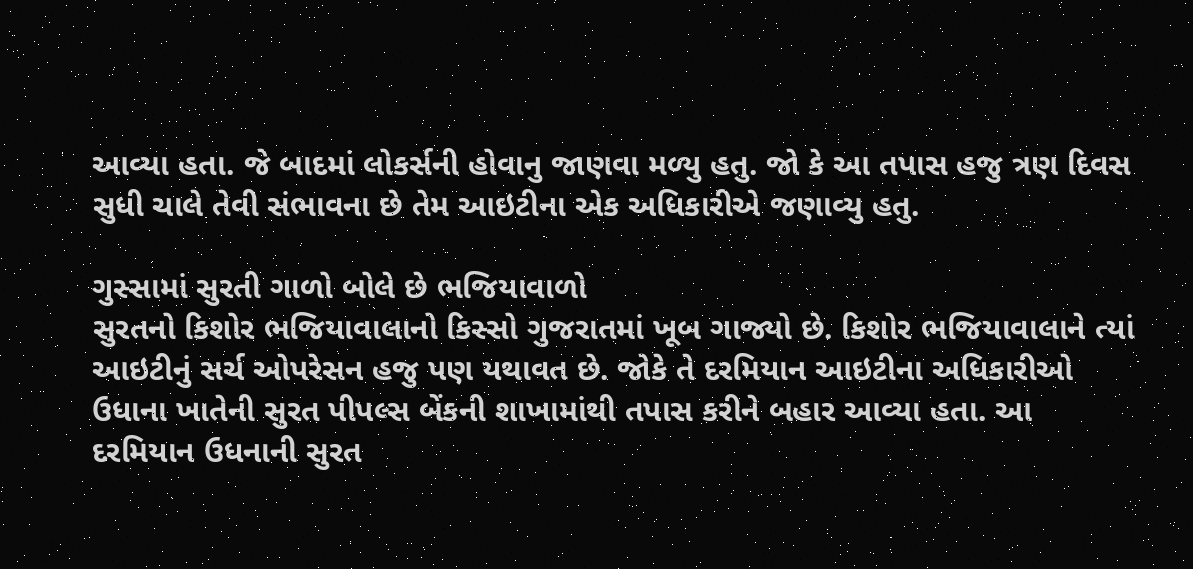આવ્યા હતા. જે બાદમાં લોકર્સની હોવાનુ જાણવા મળ્યુ હતુ. જો કે આ તપાસ હજુ ત્રણ દિવસ સુધી ચાલે તેવી સંભાવના છે તેમ આઇટીના એક અધિકારીએ જણાવ્યુ હતુ.

ગુસ્સામાં સુરતી ગાળો બોલે છે ભજિયાવાળો
સુરતનો કિશોર ભજિયાવાલાનો કિસ્સો ગુજરાતમાં ખૂબ ગાજ્યો છે. કિશોર ભજિયાવાલાને ત્યાં આઇટીનું સર્ચ ઓપરેસન હજુ પણ યથાવત છે. જોકે તે દરમિયાન આઇટીના અધિકારીઓ ઉધાના ખાતેની સુરત પીપલ્સ બેંકની શાખામાંથી તપાસ કરીને બહાર આવ્યા હતા. આ દરમિયાન ઉધનાની સુરત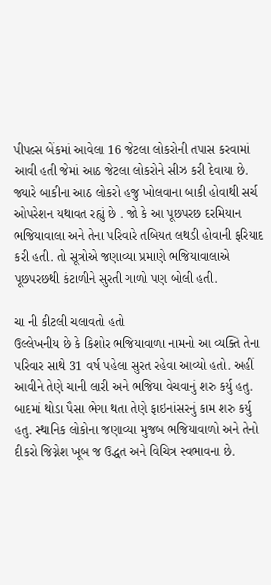પીપલ્સ બેંકમાં આવેલા 16 જેટલા લોકરોની તપાસ કરવામાં આવી હતી જેમાં આઠ જેટલા લોકરોને સીઝ કરી દેવાયા છે. જ્યારે બાકીના આઠ લોકરો હજુ ખોલવાના બાકી હોવાથી સર્ચ ઓપરેશન યથાવત રહ્યું છે . જો કે આ પૂછપરછ દરમિયાન ભજિયાવાલા અને તેના પરિવારે તબિયત લથડી હોવાની ફરિયાદ કરી હતી. તો સૂત્રોએ જણાવ્યા પ્રમાણે ભજિયાવાલાએ પૂછપરછથી કંટાળીને સુરતી ગાળો પણ બોલી હતી.

ચા ની કીટલી ચલાવતો હતો
ઉલ્લેખનીય છે કે કિશોર ભજિયાવાળા નામનો આ વ્યક્તિ તેના પરિવાર સાથે 31 વર્ષ પહેલા સુરત રહેવા આવ્યો હતો. અહીં આવીને તેણે ચાની લારી અને ભજિયા વેચવાનું શરુ કર્યુ હતુ. બાદમાં થોડા પૈસા ભેગા થતા તેણે ફાઇનાંસરનું કામ શરુ કર્યુ હતુ. સ્થાનિક લોકોના જણાવ્યા મુજબ ભજિયાવાળો અને તેનો દીકરો જિગ્નેશ ખૂબ જ ઉદ્ધત અને વિચિત્ર સ્વભાવના છે.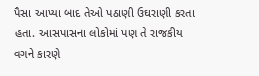પૈસા આપ્યા બાદ તેઓ પઠાણી ઉઘરાણી કરતા હતા. આસપાસના લોકોમાં પણ તે રાજકીય વગને કારણે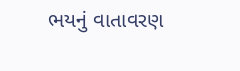ભયનું વાતાવરણ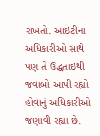રાખતો. આઇટીના અધિકારીઓ સાથે પણ તે ઉદ્ધતાઇથી જવાબો આપી રહ્યો હોવાનું અધિકારીઓ જણાવી રહ્યા છે.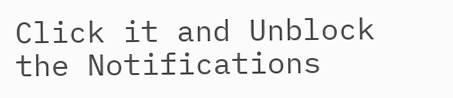Click it and Unblock the Notifications